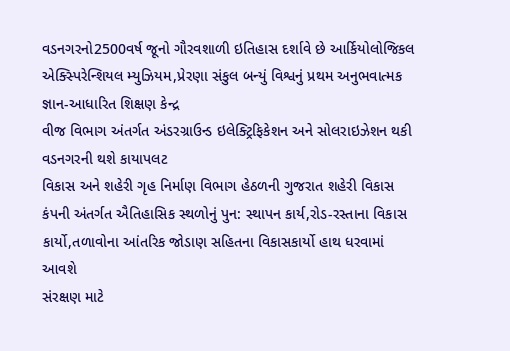વડનગરનો2500વર્ષ જૂનો ગૌરવશાળી ઇતિહાસ દર્શાવે છે આર્કિયોલોજિકલ એક્સ્પિરેન્શિયલ મ્યુઝિયમ,પ્રેરણા સંકુલ બન્યું વિશ્વનું પ્રથમ અનુભવાત્મક જ્ઞાન-આધારિત શિક્ષણ કેન્દ્ર
વીજ વિભાગ અંતર્ગત અંડરગ્રાઉન્ડ ઇલેક્ટ્રિફિકેશન અને સોલરાઇઝેશન થકી વડનગરની થશે કાયાપલટ
વિકાસ અને શહેરી ગૃહ નિર્માણ વિભાગ હેઠળની ગુજરાત શહેરી વિકાસ કંપની અંતર્ગત ઐતિહાસિક સ્થળોનું પુન: સ્થાપન કાર્ય,રોડ-રસ્તાના વિકાસ કાર્યો,તળાવોના આંતરિક જોડાણ સહિતના વિકાસકાર્યો હાથ ધરવામાં આવશે
સંરક્ષણ માટે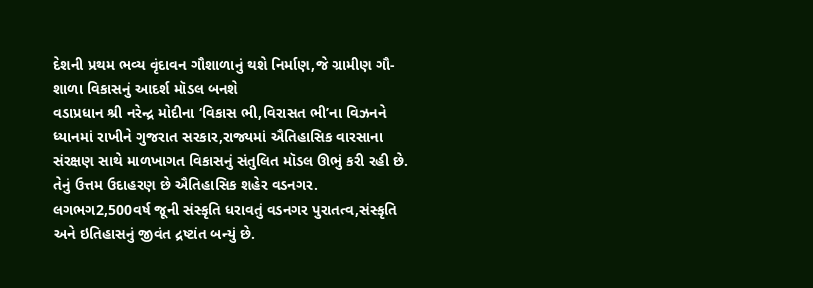દેશની પ્રથમ ભવ્ય વૃંદાવન ગૌશાળાનું થશે નિર્માણ,જે ગ્રામીણ ગૌ-શાળા વિકાસનું આદર્શ મૉડલ બનશે
વડાપ્રધાન શ્રી નરેન્દ્ર મોદીના ‘વિકાસ ભી,વિરાસત ભી’ના વિઝનને ધ્યાનમાં રાખીને ગુજરાત સરકાર,રાજ્યમાં ઐતિહાસિક વારસાના સંરક્ષણ સાથે માળખાગત વિકાસનું સંતુલિત મૉડલ ઊભું કરી રહી છે. તેનું ઉત્તમ ઉદાહરણ છે ઐતિહાસિક શહેર વડનગર. લગભગ2,500વર્ષ જૂની સંસ્કૃતિ ધરાવતું વડનગર પુરાતત્વ,સંસ્કૃતિ અને ઇતિહાસનું જીવંત દ્રષ્ટાંત બન્યું છે.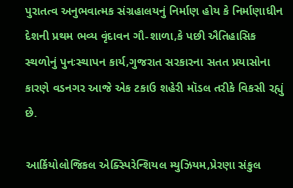પુરાતત્વ અનુભવાત્મક સંગ્રહાલયનું નિર્માણ હોય કે નિર્માણાધીન દેશની પ્રથમ ભવ્ય વૃંદાવન ગૌ-શાળા,કે પછી ઐતિહાસિક સ્થળોનું પુનઃસ્થાપન કાર્ય,ગુજરાત સરકારના સતત પ્રયાસોના કારણે વડનગર આજે એક ટકાઉ શહેરી મૉડલ તરીકે વિકસી રહ્યું છે.

આર્કિયોલોજિકલ એક્સ્પિરેન્શિયલ મ્યુઝિયમ,પ્રેરણા સંકુલ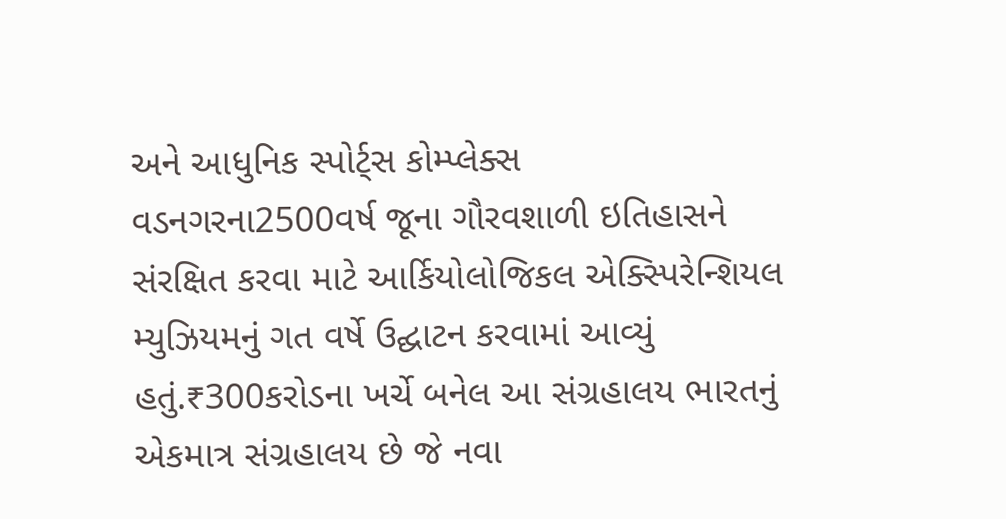અને આધુનિક સ્પોર્ટ્સ કોમ્પ્લેક્સ
વડનગરના2500વર્ષ જૂના ગૌરવશાળી ઇતિહાસને સંરક્ષિત કરવા માટે આર્કિયોલોજિકલ એક્સ્પિરેન્શિયલ મ્યુઝિયમનું ગત વર્ષે ઉદ્ઘાટન કરવામાં આવ્યું હતું.₹300કરોડના ખર્ચે બનેલ આ સંગ્રહાલય ભારતનું એકમાત્ર સંગ્રહાલય છે જે નવા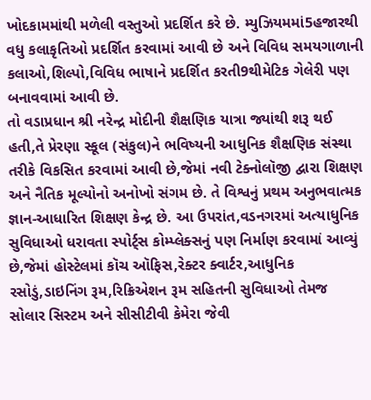ખોદકામમાંથી મળેલી વસ્તુઓ પ્રદર્શિત કરે છે. મ્યુઝિયમમાં5હજારથી વધુ કલાકૃતિઓ પ્રદર્શિત કરવામાં આવી છે અને વિવિધ સમયગાળાની કલાઓ,શિલ્પો,વિવિધ ભાષાને પ્રદર્શિત કરતી9થીમેટિક ગેલેરી પણ બનાવવામાં આવી છે.
તો વડાપ્રધાન શ્રી નરેન્દ્ર મોદીની શૈક્ષણિક યાત્રા જ્યાંથી શરૂ થઈ હતી,તે પ્રેરણા સ્કૂલ (સંકુલ)ને ભવિષ્યની આધુનિક શૈક્ષણિક સંસ્થા તરીકે વિકસિત કરવામાં આવી છે,જેમાં નવી ટેક્નોલૉજી દ્વારા શિક્ષણ અને નૈતિક મૂલ્યોનો અનોખો સંગમ છે. તે વિશ્વનું પ્રથમ અનુભવાત્મક જ્ઞાન-આધારિત શિક્ષણ કેન્દ્ર છે. આ ઉપરાંત,વડનગરમાં અત્યાધુનિક સુવિધાઓ ધરાવતા સ્પોર્ટ્સ કોમ્પ્લેક્સનું પણ નિર્માણ કરવામાં આવ્યું છે,જેમાં હોસ્ટેલમાં કૉચ ઑફિસ,રેક્ટર ક્વાર્ટર,આધુનિક રસોડું,ડાઇનિંગ રૂમ,રિક્રિએશન રૂમ સહિતની સુવિધાઓ તેમજ સોલાર સિસ્ટમ અને સીસીટીવી કેમેરા જેવી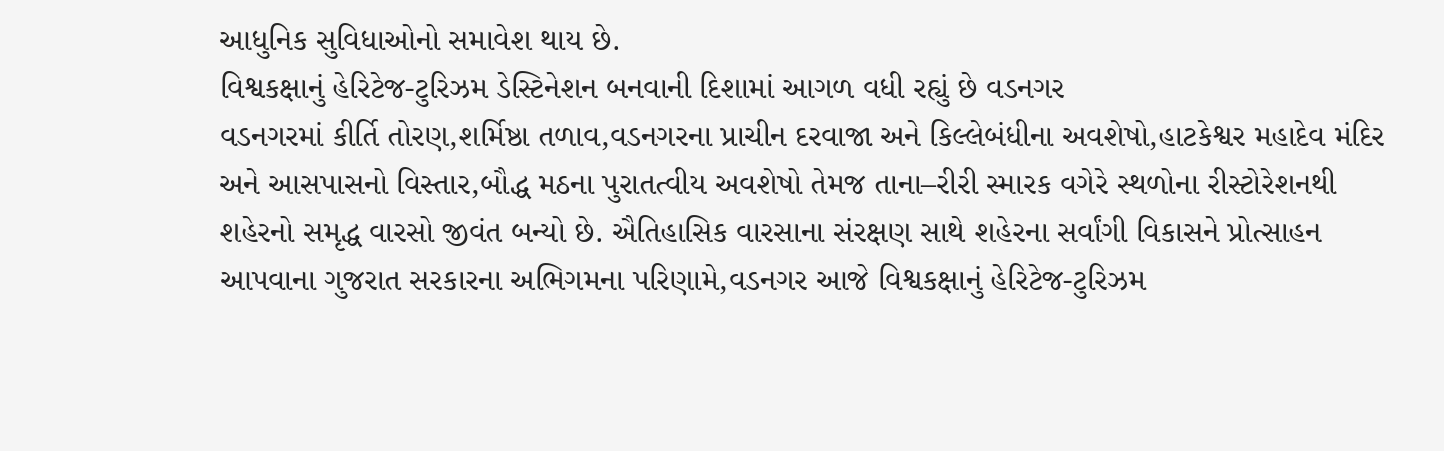આધુનિક સુવિધાઓનો સમાવેશ થાય છે.
વિશ્વકક્ષાનું હેરિટેજ-ટુરિઝમ ડેસ્ટિનેશન બનવાની દિશામાં આગળ વધી રહ્યું છે વડનગર
વડનગરમાં કીર્તિ તોરણ,શર્મિષ્ઠા તળાવ,વડનગરના પ્રાચીન દરવાજા અને કિલ્લેબંધીના અવશેષો,હાટકેશ્વર મહાદેવ મંદિર અને આસપાસનો વિસ્તાર,બૌદ્ધ મઠના પુરાતત્વીય અવશેષો તેમજ તાના–રીરી સ્મારક વગેરે સ્થળોના રીસ્ટોરેશનથી શહેરનો સમૃદ્ધ વારસો જીવંત બન્યો છે. ઐતિહાસિક વારસાના સંરક્ષણ સાથે શહેરના સર્વાંગી વિકાસને પ્રોત્સાહન આપવાના ગુજરાત સરકારના અભિગમના પરિણામે,વડનગર આજે વિશ્વકક્ષાનું હેરિટેજ-ટુરિઝમ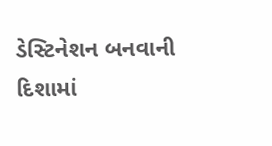ડેસ્ટિનેશન બનવાની દિશામાં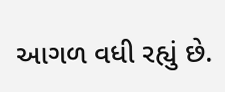આગળ વધી રહ્યું છે.